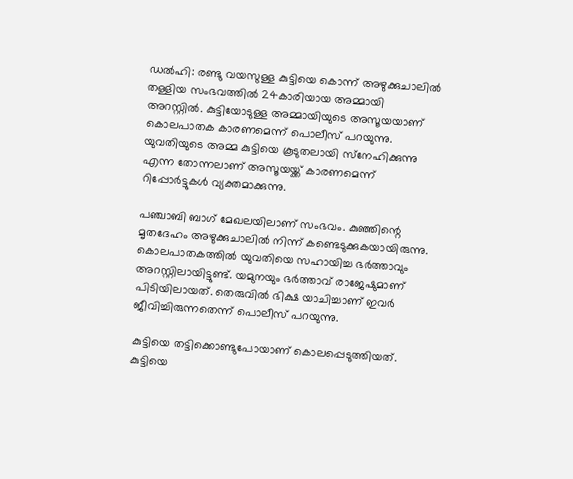ഡല്‍ഹി: രണ്ടു വയസുള്ള കുട്ടിയെ കൊന്ന് അഴുക്കുചാലില്‍ തള്ളിയ സംഭവത്തില്‍ 24കാരിയായ അമ്മായി അറസ്റ്റില്‍. കുട്ടിയോടുള്ള അമ്മായിയുടെ അസൂയയാണ് കൊലപാതക കാരണമെന്ന് പൊലീസ് പറയുന്നു. യുവതിയുടെ അമ്മ കുട്ടിയെ കൂടുതലായി സ്‌നേഹിക്കുന്നു എന്ന തോന്നലാണ് അസൂയയ്ക്ക് കാരണമെന്ന് റിപ്പോര്‍ട്ടുകള്‍ വ്യക്തമാക്കുന്നു.

പഞ്ചാബി ബാഗ് മേഖലയിലാണ് സംഭവം. കുഞ്ഞിന്റെ മൃതദേഹം അഴുക്കുചാലില്‍ നിന്ന് കണ്ടെടുക്കുകയായിരുന്നു. കൊലപാതകത്തില്‍ യുവതിയെ സഹായിച്ച ഭര്‍ത്താവും അറസ്റ്റിലായിട്ടുണ്ട്. യമുനയും ഭര്‍ത്താവ് രാജേഷുമാണ് പിടിയിലായത്. തെരുവില്‍ ഭിക്ഷ യാചിച്ചാണ് ഇവര്‍ ജീവിച്ചിരുന്നതെന്ന് പൊലീസ് പറയുന്നു.

കുട്ടിയെ തട്ടിക്കൊണ്ടുപോയാണ് കൊലപ്പെടുത്തിയത്. കുട്ടിയെ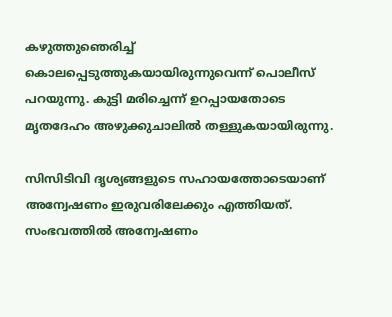കഴുത്തുഞെരിച്ച്‌ കൊലപ്പെടുത്തുകയായിരുന്നുവെന്ന് പൊലീസ് പറയുന്നു. കുട്ടി മരിച്ചെന്ന് ഉറപ്പായതോടെ മൃതദേഹം അഴുക്കുചാലില്‍ തള്ളുകയായിരുന്നു.

സിസിടിവി ദൃശ്യങ്ങളുടെ സഹായത്തോടെയാണ് അന്വേഷണം ഇരുവരിലേക്കും എത്തിയത്. സംഭവത്തില്‍ അന്വേഷണം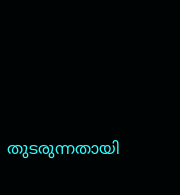തുടരുന്നതായി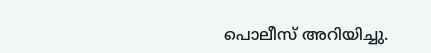പൊലീസ് അറിയിച്ചു.